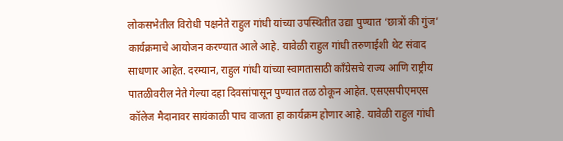लोकसभेतील विरोधी पक्षनेते राहुल गांधी यांच्या उपस्थितीत उद्या पुण्यात ‘छात्रों की गुंज’ कार्यक्रमाचे आयोजन करण्यात आले आहे. यावेळी राहुल गांधी तरुणाईशी थेट संवाद साधणार आहेत. दरम्यान, राहुल गांधी यांच्या स्वागतासाठी काँग्रेसचे राज्य आणि राष्ट्रीय पातळीवरील नेते गेल्या दहा दिवसांपासून पुण्यात तळ ठोकून आहेत. एसएसपीएमएस कॉलेज मैदानावर सायंकाळी पाच वाजता हा कार्यक्रम होणार आहे. यावेळी राहुल गांधी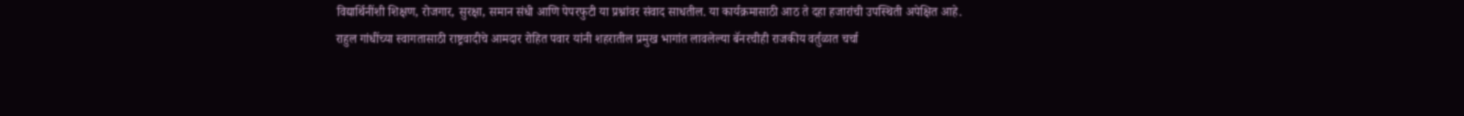विद्यार्थिनींशी शिक्षण, रोजगार, सुरक्षा, समान संधी आणि पेपरफुटी या प्रश्नांवर संवाद साधतील. या कार्यक्रमासाठी आठ ते दहा हजारांची उपस्थिती अपेक्षित आहे.
राहुल गांधींच्या स्वागतासाठी राष्ट्रवादीचे आमदार रोहित पवार यांनी शहरातील प्रमुख भागांत लावलेल्या बॅनरचीही राजकीय वर्तुळात चर्चा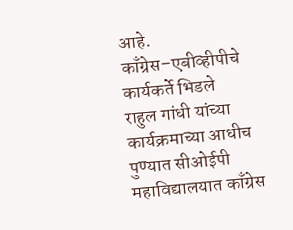आहे.
काँग्रेस–एबीव्हीपीचे कार्यकर्ते भिडले
राहुल गांधी यांच्या कार्यक्रमाच्या आधीच पुण्यात सीओईपी महाविद्यालयात काँग्रेस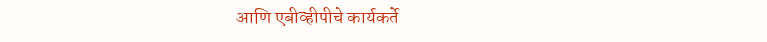आणि एबीव्हीपीचे कार्यकर्ते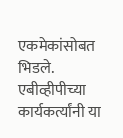एकमेकांसोबत भिडले. एबीव्हीपीच्या कार्यकर्त्यांनी या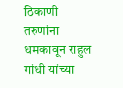ठिकाणी तरुणांना धमकावून राहुल गांधी यांच्या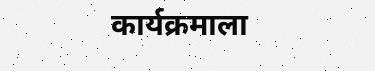कार्यक्रमाला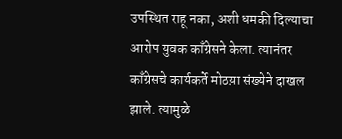उपस्थित राहू नका, अशी धमकी दिल्याचा आरोप युवक काँग्रेसने केला. त्यानंतर काँग्रेसचे कार्यकर्ते मोठय़ा संख्येने दाखल झाले. त्यामुळे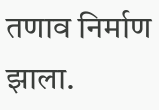तणाव निर्माण झाला.